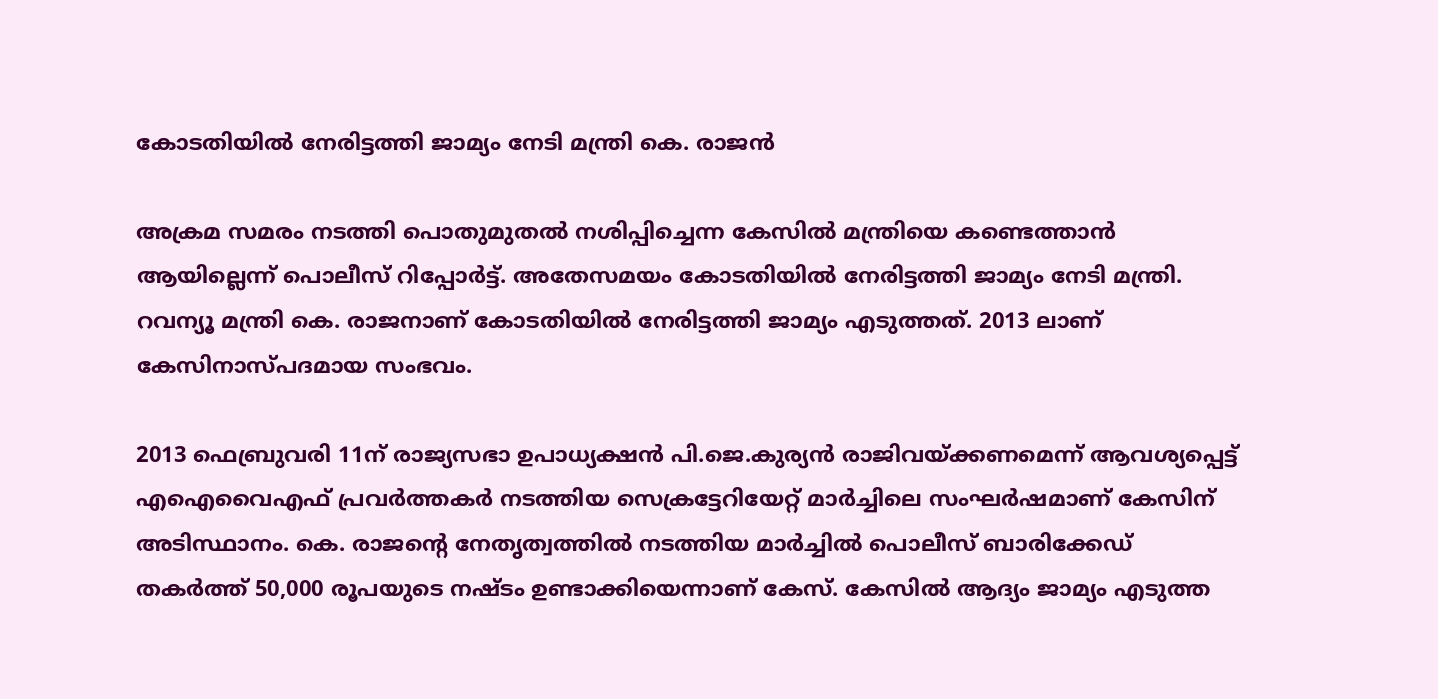കോടതിയില്‍ നേരിട്ടത്തി ജാമ്യം നേടി മന്ത്രി കെ. രാജൻ

അക്രമ സമരം നടത്തി പൊതുമുതല്‍ നശിപ്പിച്ചെന്ന കേസിൽ മന്ത്രിയെ കണ്ടെത്താന്‍ ആയില്ലെന്ന് പൊലീസ് റിപ്പോര്‍ട്ട്. അതേസമയം കോടതിയില്‍ നേരിട്ടത്തി ജാമ്യം നേടി മന്ത്രി. റവന്യൂ മന്ത്രി കെ. രാജനാണ് കോടതിയില്‍ നേരിട്ടത്തി ജാമ്യം എടുത്തത്. 2013 ലാണ് കേസിനാസ്പദമായ സംഭവം.

2013 ഫെബ്രുവരി 11ന് രാജ്യസഭാ ഉപാധ്യക്ഷന്‍ പി.ജെ.കുര്യന്‍ രാജിവയ്ക്കണമെന്ന് ആവശ്യപ്പെട്ട് എഐവൈഎഫ് പ്രവര്‍ത്തകര്‍ നടത്തിയ സെക്രട്ടേറിയേറ്റ് മാര്‍ച്ചിലെ സംഘര്‍ഷമാണ് കേസിന് അടിസ്ഥാനം. കെ. രാജന്റെ നേതൃത്വത്തില്‍ നടത്തിയ മാര്‍ച്ചില്‍ പൊലീസ് ബാരിക്കേഡ് തകര്‍ത്ത് 50,000 രൂപയുടെ നഷ്ടം ഉണ്ടാക്കിയെന്നാണ് കേസ്. കേസില്‍ ആദ്യം ജാമ്യം എടുത്ത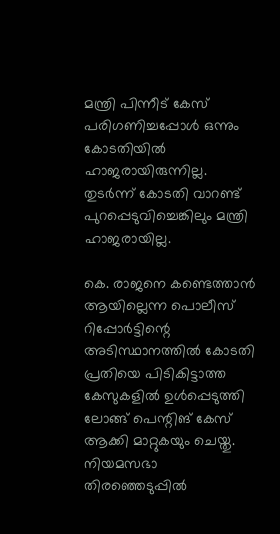മന്ത്രി പിന്നീട് കേസ് പരിഗണിച്ചപ്പോള്‍ ഒന്നും കോടതിയില്‍ ഹാജരായിരുന്നില്ല. തുടര്‍ന്ന് കോടതി വാറണ്ട് പുറപ്പെടുവിച്ചെങ്കിലും മന്ത്രി ഹാജരായില്ല.

കെ. രാജനെ കണ്ടെത്താന്‍ ആയില്ലെന്ന പൊലീസ് റിപ്പോര്‍ട്ടിന്റെ അടിസ്ഥാനത്തില്‍ കോടതി പ്രതിയെ പിടികിട്ടാത്ത കേസുകളില്‍ ഉള്‍പ്പെടുത്തി ലോങ്ങ് പെന്റിങ് കേസ് ആക്കി മാറ്റുകയും ചെയ്തു. നിയമസഭാ തിരഞ്ഞെടുപ്പില്‍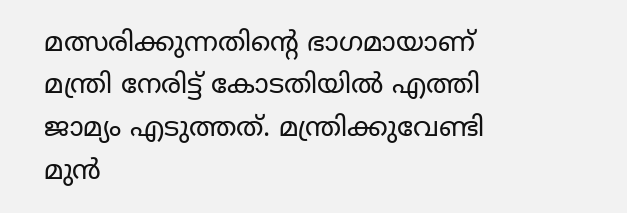മത്സരിക്കുന്നതിന്റെ ഭാഗമായാണ് മന്ത്രി നേരിട്ട് കോടതിയില്‍ എത്തി ജാമ്യം എടുത്തത്. മന്ത്രിക്കുവേണ്ടി മുന്‍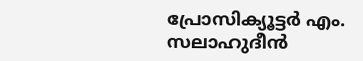പ്രോസിക്യൂട്ടര്‍ എം. സലാഹുദീന്‍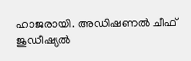ഹാജരായി. അഡിഷണല്‍ ചീഫ് ജുഡീഷ്യല്‍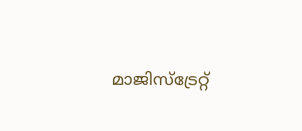മാജിസ്ട്രേറ്റ്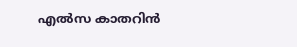എല്‍സ കാതറിന്‍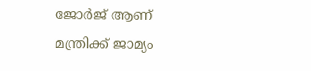ജോര്‍ജ് ആണ് മന്ത്രിക്ക് ജാമ്യം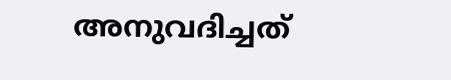അനുവദിച്ചത്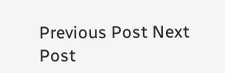Previous Post Next Post